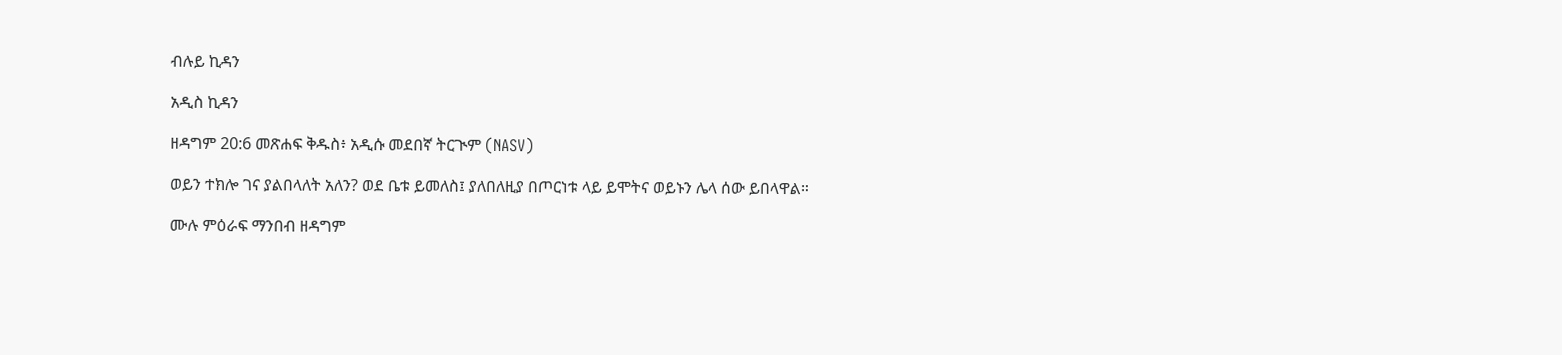ብሉይ ኪዳን

አዲስ ኪዳን

ዘዳግም 20:6 መጽሐፍ ቅዱስ፥ አዲሱ መደበኛ ትርጒም (NASV)

ወይን ተክሎ ገና ያልበላለት አለን? ወደ ቤቱ ይመለስ፤ ያለበለዚያ በጦርነቱ ላይ ይሞትና ወይኑን ሌላ ሰው ይበላዋል።

ሙሉ ምዕራፍ ማንበብ ዘዳግም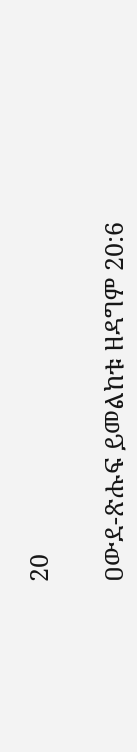20

ዐውደ-ጽሑፍ ይመልከቱ ዘዳግም 20:6